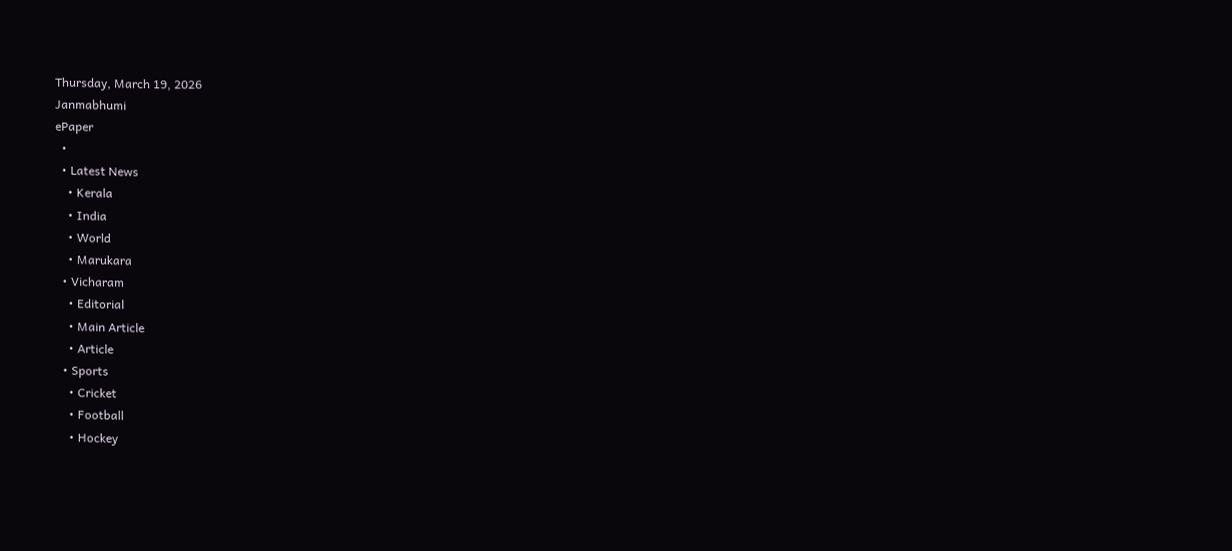Thursday, March 19, 2026
Janmabhumi
ePaper
  •
  • Latest News
    • Kerala
    • India
    • World
    • Marukara
  • Vicharam
    • Editorial
    • Main Article
    • Article
  • Sports
    • Cricket
    • Football
    • Hockey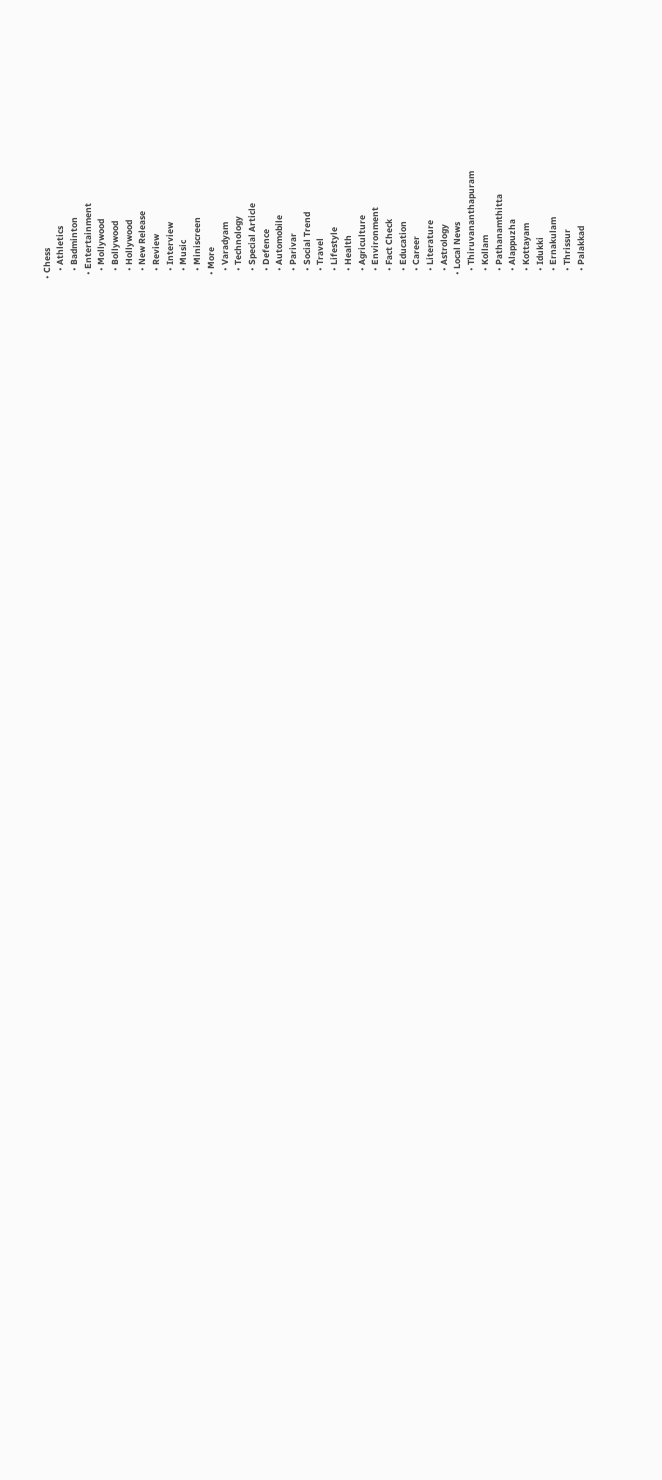• Chess
    • Athletics
    • Badminton
  • Entertainment
    • Mollywood
    • Bollywood
    • Hollywood
    • New Release
    • Review
    • Interview
    • Music
    • Miniscreen
  • More
    • Varadyam
    • Technology
    • Special Article
    • Defence
    • Automobile
    • Parivar
    • Social Trend
    • Travel
    • Lifestyle
    • Health
    • Agriculture
    • Environment
    • Fact Check
    • Education
    • Career
    • Literature
    • Astrology
  • Local News
    • Thiruvananthapuram
    • Kollam
    • Pathanamthitta
    • Alappuzha
    • Kottayam
    • Idukki
    • Ernakulam
    • Thrissur
    • Palakkad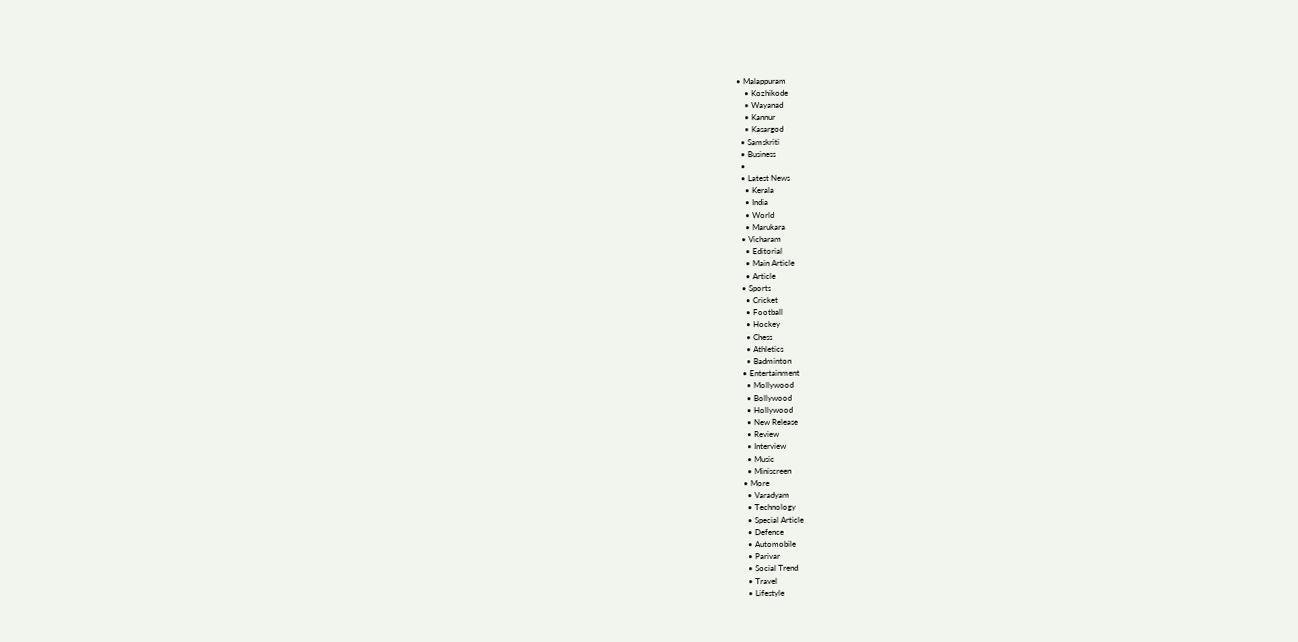• Malappuram
    • Kozhikode
    • Wayanad
    • Kannur
    • Kasargod
  • Samskriti
  • Business
  •
  • Latest News
    • Kerala
    • India
    • World
    • Marukara
  • Vicharam
    • Editorial
    • Main Article
    • Article
  • Sports
    • Cricket
    • Football
    • Hockey
    • Chess
    • Athletics
    • Badminton
  • Entertainment
    • Mollywood
    • Bollywood
    • Hollywood
    • New Release
    • Review
    • Interview
    • Music
    • Miniscreen
  • More
    • Varadyam
    • Technology
    • Special Article
    • Defence
    • Automobile
    • Parivar
    • Social Trend
    • Travel
    • Lifestyle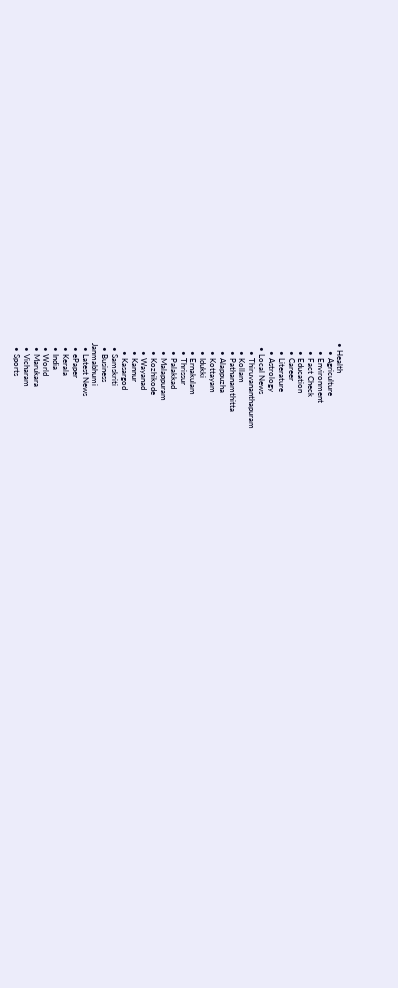• Health
    • Agriculture
    • Environment
    • Fact Check
    • Education
    • Career
    • Literature
    • Astrology
  • Local News
    • Thiruvananthapuram
    • Kollam
    • Pathanamthitta
    • Alappuzha
    • Kottayam
    • Idukki
    • Ernakulam
    • Thrissur
    • Palakkad
    • Malappuram
    • Kozhikode
    • Wayanad
    • Kannur
    • Kasargod
  • Samskriti
  • Business
Janmabhumi
  • Latest News
  • ePaper
  • Kerala
  • India
  • World
  • Marukara
  • Vicharam
  • Sports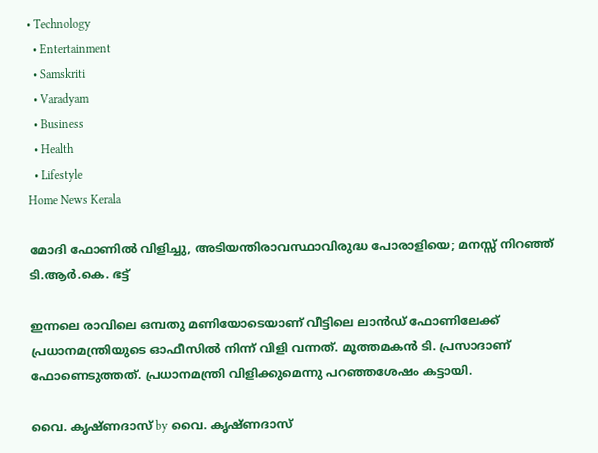• Technology
  • Entertainment
  • Samskriti
  • Varadyam
  • Business
  • Health
  • Lifestyle
Home News Kerala

മോദി ഫോണില്‍ വിളിച്ചു, അടിയന്തിരാവസ്ഥാവിരുദ്ധ പോരാളിയെ; മനസ്സ് നിറഞ്ഞ് ടി.ആര്‍.കെ. ഭട്ട്

ഇന്നലെ രാവിലെ ഒമ്പതു മണിയോടെയാണ് വീട്ടിലെ ലാന്‍ഡ് ഫോണിലേക്ക് പ്രധാനമന്ത്രിയുടെ ഓഫീസില്‍ നിന്ന് വിളി വന്നത്. മൂത്തമകന്‍ ടി. പ്രസാദാണ് ഫോണെടുത്തത്. പ്രധാനമന്ത്രി വിളിക്കുമെന്നു പറഞ്ഞശേഷം കട്ടായി.

വൈ. കൃഷ്ണദാസ് by വൈ. കൃഷ്ണദാസ്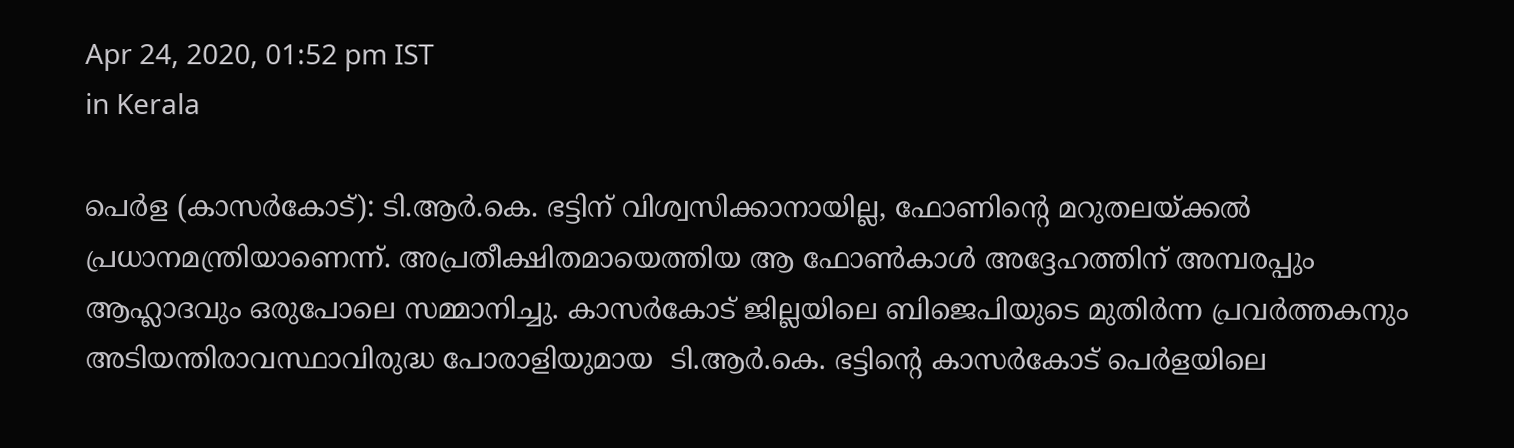Apr 24, 2020, 01:52 pm IST
in Kerala

പെര്‍ള (കാസര്‍കോട്): ടി.ആര്‍.കെ. ഭട്ടിന് വിശ്വസിക്കാനായില്ല, ഫോണിന്റെ മറുതലയ്‌ക്കല്‍  പ്രധാനമന്ത്രിയാണെന്ന്. അപ്രതീക്ഷിതമായെത്തിയ ആ ഫോണ്‍കാള്‍ അദ്ദേഹത്തിന് അമ്പരപ്പും ആഹ്ലാദവും ഒരുപോലെ സമ്മാനിച്ചു. കാസര്‍കോട് ജില്ലയിലെ ബിജെപിയുടെ മുതിര്‍ന്ന പ്രവര്‍ത്തകനും അടിയന്തിരാവസ്ഥാവിരുദ്ധ പോരാളിയുമായ  ടി.ആര്‍.കെ. ഭട്ടിന്റെ കാസര്‍കോട് പെര്‍ളയിലെ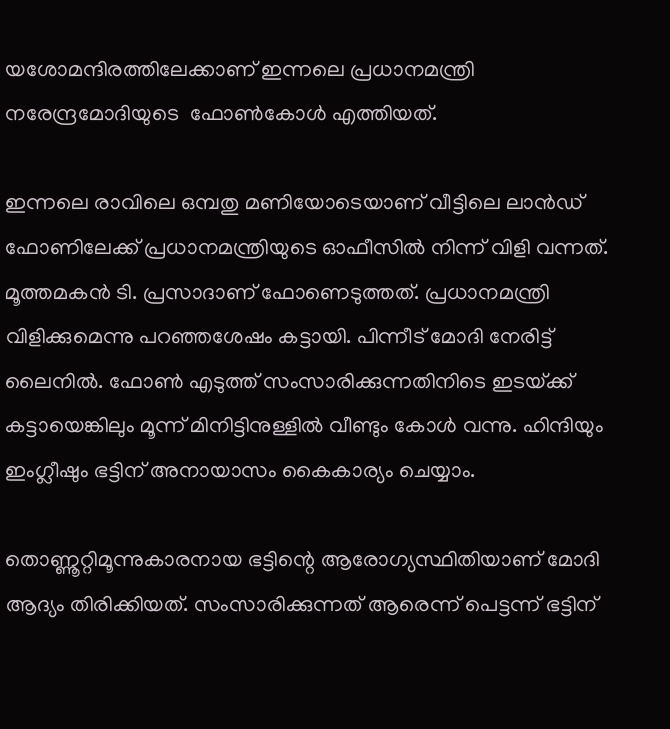യശോമന്ദിരത്തിലേക്കാണ് ഇന്നലെ പ്രധാനമന്ത്രി നരേന്ദ്രമോദിയുടെ  ഫോണ്‍കോള്‍ എത്തിയത്.

ഇന്നലെ രാവിലെ ഒമ്പതു മണിയോടെയാണ് വീട്ടിലെ ലാന്‍ഡ് ഫോണിലേക്ക് പ്രധാനമന്ത്രിയുടെ ഓഫീസില്‍ നിന്ന് വിളി വന്നത്. മൂത്തമകന്‍ ടി. പ്രസാദാണ് ഫോണെടുത്തത്. പ്രധാനമന്ത്രി വിളിക്കുമെന്നു പറഞ്ഞശേഷം കട്ടായി. പിന്നീട് മോദി നേരിട്ട് ലൈനില്‍. ഫോണ്‍ എടുത്ത് സംസാരിക്കുന്നതിനിടെ ഇടയ്‌ക്ക് കട്ടായെങ്കിലും മൂന്ന് മിനിട്ടിനുള്ളില്‍ വീണ്ടും കോള്‍ വന്നു. ഹിന്ദിയും ഇംഗ്ലീഷും ഭട്ടിന് അനായാസം കൈകാര്യം ചെയ്യാം.

തൊണ്ണൂറ്റിമൂന്നുകാരനായ ഭട്ടിന്റെ ആരോഗ്യസ്ഥിതിയാണ് മോദി ആദ്യം തിരിക്കിയത്. സംസാരിക്കുന്നത് ആരെന്ന് പെട്ടന്ന് ഭട്ടിന്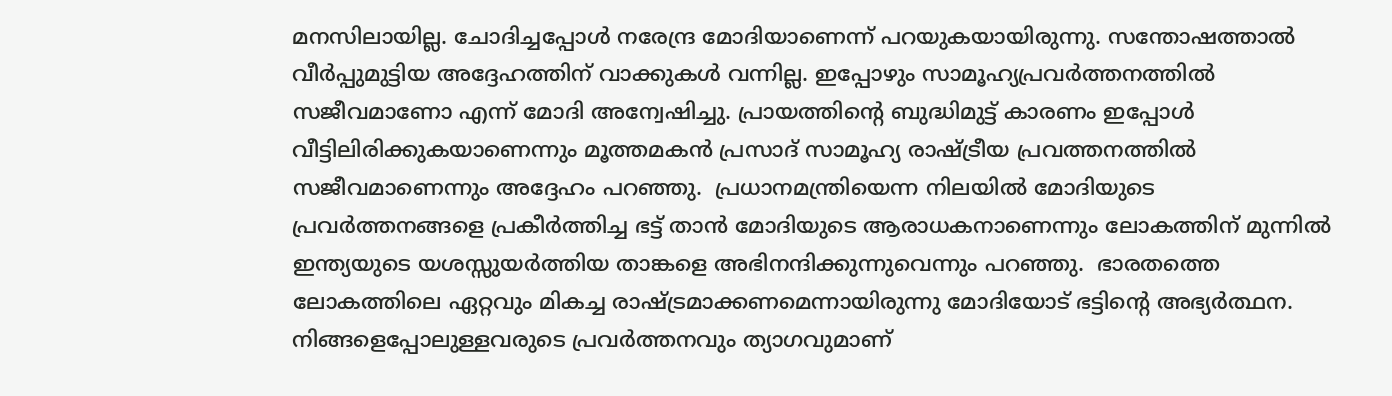മനസിലായില്ല. ചോദിച്ചപ്പോള്‍ നരേന്ദ്ര മോദിയാണെന്ന് പറയുകയായിരുന്നു. സന്തോഷത്താല്‍ വീര്‍പ്പുമുട്ടിയ അദ്ദേഹത്തിന് വാക്കുകള്‍ വന്നില്ല. ഇപ്പോഴും സാമൂഹ്യപ്രവര്‍ത്തനത്തില്‍ സജീവമാണോ എന്ന് മോദി അന്വേഷിച്ചു. പ്രായത്തിന്റെ ബുദ്ധിമുട്ട് കാരണം ഇപ്പോള്‍ വീട്ടിലിരിക്കുകയാണെന്നും മൂത്തമകന്‍ പ്രസാദ് സാമൂഹ്യ രാഷ്‌ട്രീയ പ്രവത്തനത്തില്‍ സജീവമാണെന്നും അദ്ദേഹം പറഞ്ഞു.  പ്രധാനമന്ത്രിയെന്ന നിലയില്‍ മോദിയുടെ പ്രവര്‍ത്തനങ്ങളെ പ്രകീര്‍ത്തിച്ച ഭട്ട് താന്‍ മോദിയുടെ ആരാധകനാണെന്നും ലോകത്തിന് മുന്നില്‍ ഇന്ത്യയുടെ യശസ്സുയര്‍ത്തിയ താങ്കളെ അഭിനന്ദിക്കുന്നുവെന്നും പറഞ്ഞു.  ഭാരതത്തെ ലോകത്തിലെ ഏറ്റവും മികച്ച രാഷ്‌ട്രമാക്കണമെന്നായിരുന്നു മോദിയോട് ഭട്ടിന്റെ അഭ്യര്‍ത്ഥന. നിങ്ങളെപ്പോലുള്ളവരുടെ പ്രവര്‍ത്തനവും ത്യാഗവുമാണ്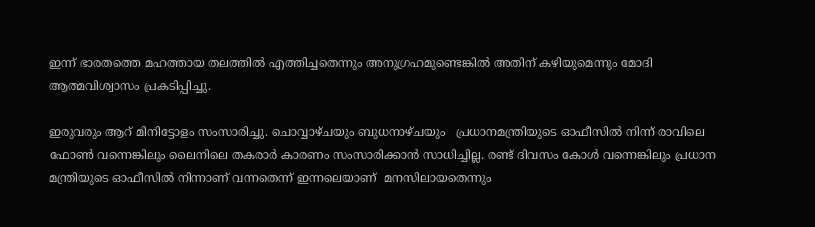ഇന്ന് ഭാരതത്തെ മഹത്തായ തലത്തില്‍ എത്തിച്ചതെന്നും അനുഗ്രഹമുണ്ടെങ്കില്‍ അതിന് കഴിയുമെന്നും മോദി ആത്മവിശ്വാസം പ്രകടിപ്പിച്ചു.

ഇരുവരും ആറ് മിനിട്ടോളം സംസാരിച്ചു. ചൊവ്വാഴ്ചയും ബുധനാഴ്ചയും   പ്രധാനമന്ത്രിയുടെ ഓഫീസില്‍ നിന്ന് രാവിലെ ഫോണ്‍ വന്നെങ്കിലും ലൈനിലെ തകരാര്‍ കാരണം സംസാരിക്കാന്‍ സാധിച്ചില്ല. രണ്ട് ദിവസം കോള്‍ വന്നെങ്കിലും പ്രധാന മന്ത്രിയുടെ ഓഫീസില്‍ നിന്നാണ് വന്നതെന്ന് ഇന്നലെയാണ്  മനസിലായതെന്നും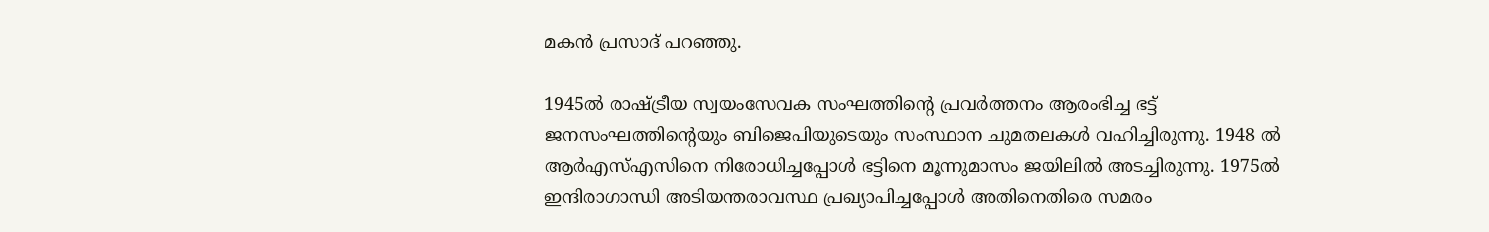മകന്‍ പ്രസാദ് പറഞ്ഞു.

1945ല്‍ രാഷ്‌ട്രീയ സ്വയംസേവക സംഘത്തിന്റെ പ്രവര്‍ത്തനം ആരംഭിച്ച ഭട്ട് ജനസംഘത്തിന്റെയും ബിജെപിയുടെയും സംസ്ഥാന ചുമതലകള്‍ വഹിച്ചിരുന്നു. 1948 ല്‍ ആര്‍എസ്എസിനെ നിരോധിച്ചപ്പോള്‍ ഭട്ടിനെ മൂന്നുമാസം ജയിലില്‍ അടച്ചിരുന്നു. 1975ല്‍ ഇന്ദിരാഗാന്ധി അടിയന്തരാവസ്ഥ പ്രഖ്യാപിച്ചപ്പോള്‍ അതിനെതിരെ സമരം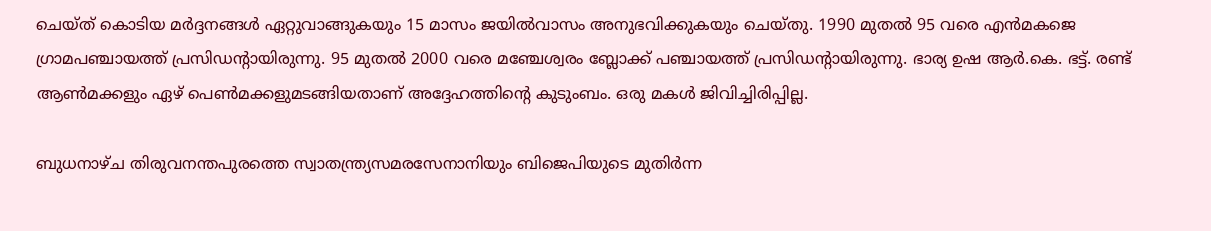ചെയ്ത് കൊടിയ മര്‍ദ്ദനങ്ങള്‍ ഏറ്റുവാങ്ങുകയും 15 മാസം ജയില്‍വാസം അനുഭവിക്കുകയും ചെയ്തു. 1990 മുതല്‍ 95 വരെ എന്‍മകജെ ഗ്രാമപഞ്ചായത്ത് പ്രസിഡന്റായിരുന്നു. 95 മുതല്‍ 2000 വരെ മഞ്ചേശ്വരം ബ്ലോക്ക് പഞ്ചായത്ത് പ്രസിഡന്റായിരുന്നു. ഭാര്യ ഉഷ ആര്‍.കെ. ഭട്ട്. രണ്ട് ആണ്‍മക്കളും ഏഴ് പെണ്‍മക്കളുമടങ്ങിയതാണ് അദ്ദേഹത്തിന്റെ കുടുംബം. ഒരു മകള്‍ ജിവിച്ചിരിപ്പില്ല.

ബുധനാഴ്ച തിരുവനന്തപുരത്തെ സ്വാതന്ത്ര്യസമരസേനാനിയും ബിജെപിയുടെ മുതിര്‍ന്ന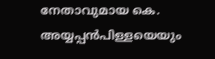നേതാവുമായ കെ. അയ്യപ്പന്‍പിള്ളയെയും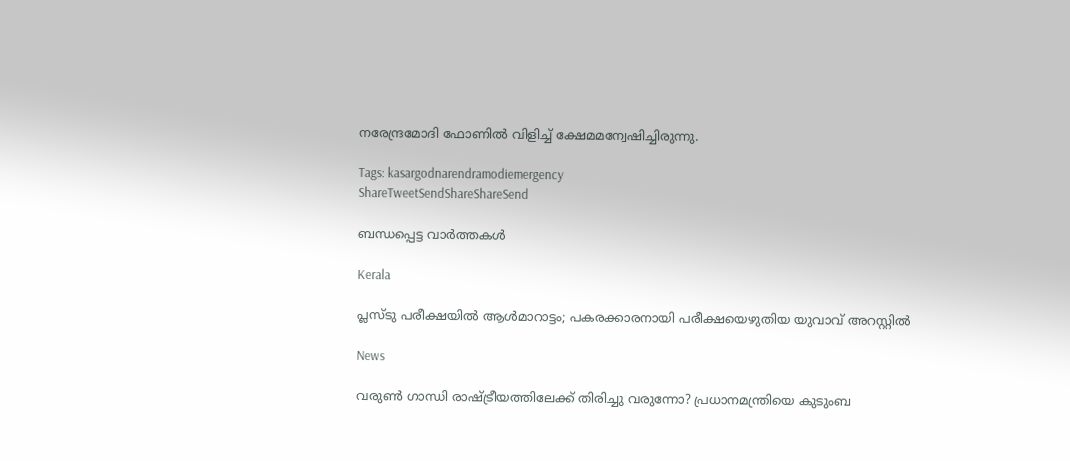നരേന്ദ്രമോദി ഫോണില്‍ വിളിച്ച് ക്ഷേമമന്വേഷിച്ചിരുന്നു.

Tags: kasargodnarendramodiemergency
ShareTweetSendShareShareSend

ബന്ധപ്പെട്ട വാര്‍ത്തകള്‍

Kerala

പ്ലസ്ടു പരീക്ഷയില്‍ ആള്‍മാറാട്ടം; പകരക്കാരനായി പരീക്ഷയെഴുതിയ യുവാവ് അറസ്റ്റില്‍

News

വരുൺ ഗാന്ധി രാഷ്‌ട്രീയത്തിലേക്ക് തിരിച്ചു വരുന്നോ? പ്രധാനമന്ത്രിയെ കുടുംബ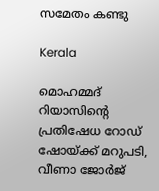സമേതം കണ്ടു

Kerala

മൊഹമ്മദ് റിയാസിന്റെ പ്രതിഷേധ റോഡ് ഷോയ്‌ക്ക് മറുപടി, വീണാ ജോര്‍ജ്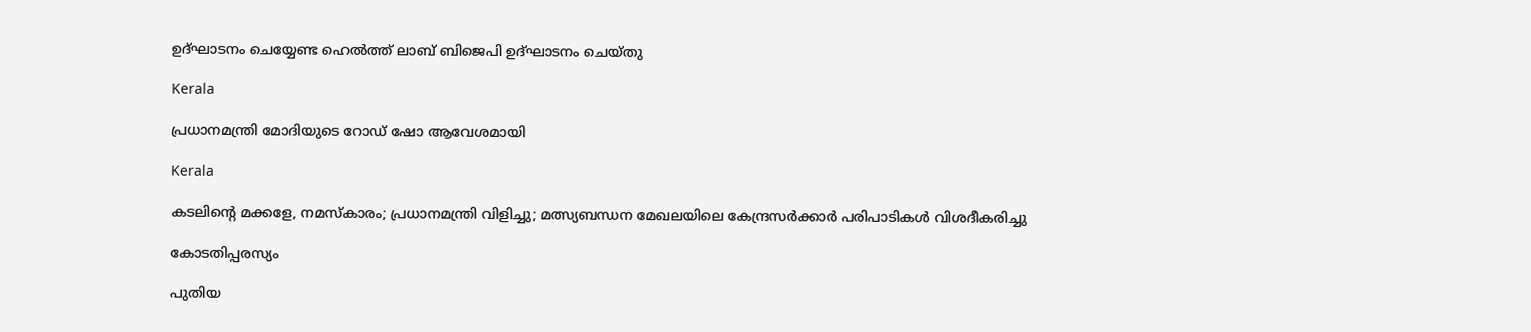ഉദ്ഘാടനം ചെയ്യേണ്ട ഹെല്‍ത്ത് ലാബ് ബിജെപി ഉദ്ഘാടനം ചെയ്തു

Kerala

പ്രധാനമന്ത്രി മോദിയുടെ റോഡ് ഷോ ആവേശമായി

Kerala

കടലിന്റെ മക്കളേ, നമസ്‌കാരം; പ്രധാനമന്ത്രി വിളിച്ചു; മത്സ്യബന്ധന മേഖലയിലെ കേന്ദ്രസർക്കാർ പരിപാടികൾ വിശദീകരിച്ചു

കോടതിപ്പരസ്യം

പുതിയ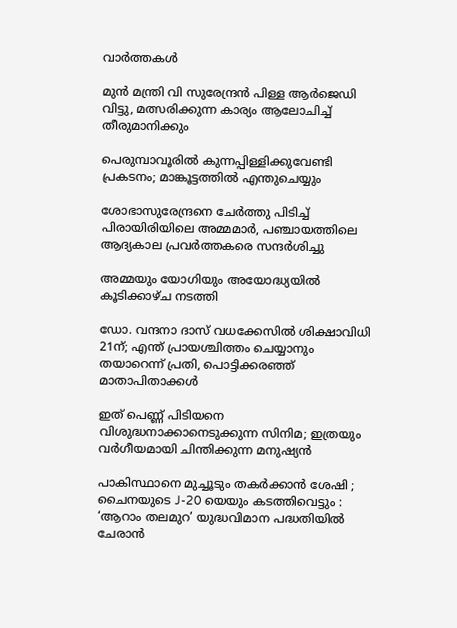വാര്‍ത്തകള്‍

മുന്‍ മന്ത്രി വി സുരേന്ദ്രന്‍ പിള്ള ആര്‍ജെഡി വിട്ടു, മത്സരിക്കുന്ന കാര്യം ആലോചിച്ച് തീരുമാനിക്കും

പെരുമ്പാവൂരിൽ കുന്നപ്പിള്ളിക്കുവേണ്ടി പ്രകടനം; മാങ്കൂട്ടത്തിൽ എന്തുചെയ്യും

ശോഭാസുരേന്ദ്രനെ ചേര്‍ത്തു പിടിച്ച് പിരായിരിയിലെ അമ്മമാര്‍, പഞ്ചായത്തിലെ ആദ്യകാല പ്രവര്‍ത്തകരെ സന്ദര്‍ശിച്ചു

അമ്മയും യോഗിയും അയോദ്ധ്യയിൽ കൂടിക്കാഴ്ച നടത്തി

ഡോ. വന്ദനാ ദാസ് വധക്കേസിൽ ശിക്ഷാവിധി 21ന്; എന്ത് പ്രായശ്ചിത്തം ചെയ്യാനും തയാറെന്ന് പ്രതി, പൊട്ടിക്കരഞ്ഞ് മാതാപിതാക്കൾ

ഇത് പെണ്ണ് പിടിയനെ വിശുദ്ധനാക്കാനെടുക്കുന്ന സിനിമ; ഇത്രയും വർഗീയമായി ചിന്തിക്കുന്ന മനുഷ്യൻ

പാകിസ്ഥാനെ മുച്ചൂടും തകർക്കാൻ ശേഷി ; ചൈനയുടെ J-20 യെയും കടത്തിവെട്ടും : ‘ആറാം തലമുറ’ യുദ്ധവിമാന പദ്ധതിയിൽ ചേരാൻ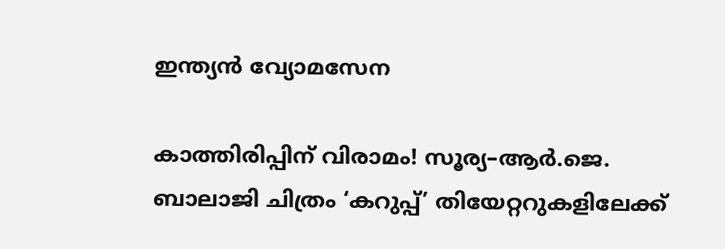ഇന്ത്യൻ വ്യോമസേന

കാത്തിരിപ്പിന് വിരാമം! സൂര്യ–ആർ.ജെ. ബാലാജി ചിത്രം ‘കറുപ്പ്’ തിയേറ്ററുകളിലേക്ക്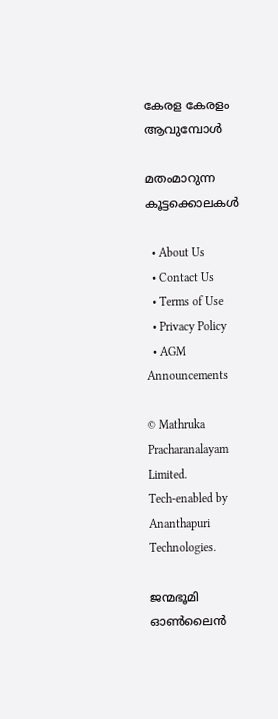കേരള കേരളം ആവുമ്പോൾ

മതംമാറുന്ന കൂട്ടക്കൊലകള്‍

  • About Us
  • Contact Us
  • Terms of Use
  • Privacy Policy
  • AGM Announcements

© Mathruka Pracharanalayam Limited.
Tech-enabled by Ananthapuri Technologies.

ജന്മഭൂമി ഓണ്‍ലൈന്‍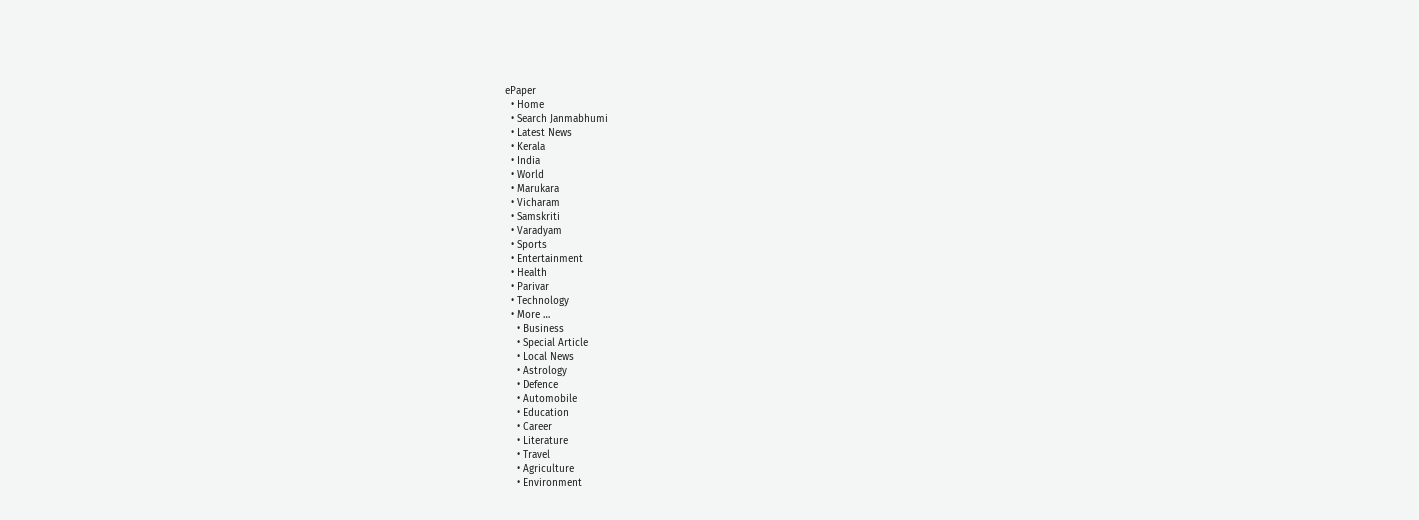ePaper
  • Home
  • Search Janmabhumi
  • Latest News
  • Kerala
  • India
  • World
  • Marukara
  • Vicharam
  • Samskriti
  • Varadyam
  • Sports
  • Entertainment
  • Health
  • Parivar
  • Technology
  • More …
    • Business
    • Special Article
    • Local News
    • Astrology
    • Defence
    • Automobile
    • Education
    • Career
    • Literature
    • Travel
    • Agriculture
    • Environment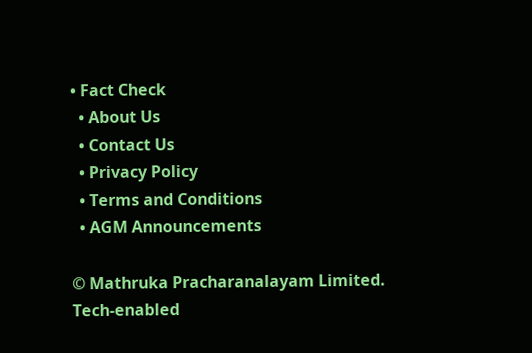• Fact Check
  • About Us
  • Contact Us
  • Privacy Policy
  • Terms and Conditions
  • AGM Announcements

© Mathruka Pracharanalayam Limited.
Tech-enabled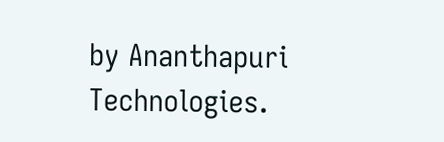by Ananthapuri Technologies.